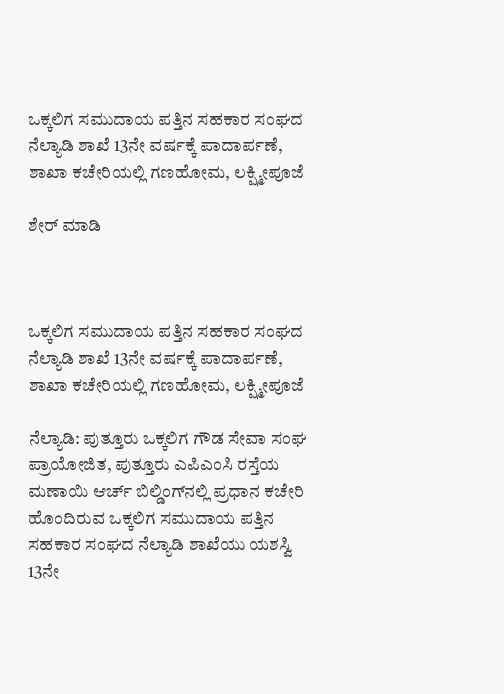ಒಕ್ಕಲಿಗ ಸಮುದಾಯ ಪತ್ತಿನ ಸಹಕಾರ ಸಂಘದ ನೆಲ್ಯಾಡಿ ಶಾಖೆ 13ನೇ ವರ್ಷಕ್ಕೆ ಪಾದಾರ್ಪಣೆ, ಶಾಖಾ ಕಚೇರಿಯಲ್ಲಿ ಗಣಹೋಮ, ಲಕ್ಷ್ಮೀಪೂಜೆ

ಶೇರ್ ಮಾಡಿ



ಒಕ್ಕಲಿಗ ಸಮುದಾಯ ಪತ್ತಿನ ಸಹಕಾರ ಸಂಘದ ನೆಲ್ಯಾಡಿ ಶಾಖೆ 13ನೇ ವರ್ಷಕ್ಕೆ ಪಾದಾರ್ಪಣೆ, ಶಾಖಾ ಕಚೇರಿಯಲ್ಲಿ ಗಣಹೋಮ, ಲಕ್ಷ್ಮೀಪೂಜೆ

ನೆಲ್ಯಾಡಿ: ಪುತ್ತೂರು ಒಕ್ಕಲಿಗ ಗೌಡ ಸೇವಾ ಸಂಘ ಪ್ರಾಯೋಜಿತ, ಪುತ್ತೂರು ಎಪಿಎಂಸಿ ರಸ್ತೆಯ ಮಣಾಯಿ ಆರ್ಚ್ ಬಿಲ್ಡಿಂಗ್‍ನಲ್ಲಿ ಪ್ರಧಾನ ಕಚೇರಿ ಹೊಂದಿರುವ ಒಕ್ಕಲಿಗ ಸಮುದಾಯ ಪತ್ತಿನ ಸಹಕಾರ ಸಂಘದ ನೆಲ್ಯಾಡಿ ಶಾಖೆಯು ಯಶಸ್ವಿ 13ನೇ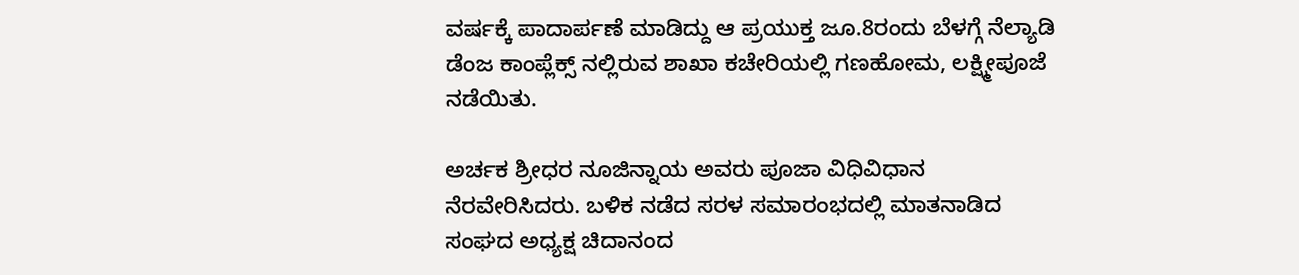ವರ್ಷಕ್ಕೆ ಪಾದಾರ್ಪಣೆ ಮಾಡಿದ್ದು ಆ ಪ್ರಯುಕ್ತ ಜೂ.8ರಂದು ಬೆಳಗ್ಗೆ ನೆಲ್ಯಾಡಿ ಡೆಂಜ ಕಾಂಪ್ಲೆಕ್ಸ್ ನಲ್ಲಿರುವ ಶಾಖಾ ಕಚೇರಿಯಲ್ಲಿ ಗಣಹೋಮ, ಲಕ್ಷ್ಮೀಪೂಜೆ ನಡೆಯಿತು.

ಅರ್ಚಕ ಶ್ರೀಧರ ನೂಜಿನ್ನಾಯ ಅವರು ಪೂಜಾ ವಿಧಿವಿಧಾನ ನೆರವೇರಿಸಿದರು. ಬಳಿಕ ನಡೆದ ಸರಳ ಸಮಾರಂಭದಲ್ಲಿ ಮಾತನಾಡಿದ ಸಂಘದ ಅಧ್ಯಕ್ಷ ಚಿದಾನಂದ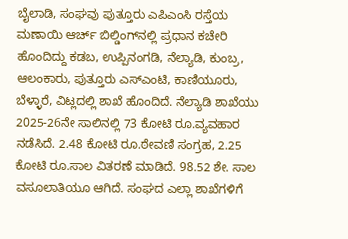ಬೈಲಾಡಿ, ಸಂಘವು ಪುತ್ತೂರು ಎಪಿಎಂಸಿ ರಸ್ತೆಯ ಮಣಾಯಿ ಆರ್ಚ್ ಬಿಲ್ಡಿಂಗ್‍ನಲ್ಲಿ ಪ್ರಧಾನ ಕಚೇರಿ ಹೊಂದಿದ್ದು ಕಡಬ, ಉಪ್ಪಿನಂಗಡಿ, ನೆಲ್ಯಾಡಿ, ಕುಂಬ್ರ, ಆಲಂಕಾರು, ಪುತ್ತೂರು ಎಸ್‍ಎಂಟಿ, ಕಾಣಿಯೂರು, ಬೆಳ್ಳಾರೆ, ವಿಟ್ಲದಲ್ಲಿ ಶಾಖೆ ಹೊಂದಿದೆ. ನೆಲ್ಯಾಡಿ ಶಾಖೆಯು 2025-26ನೇ ಸಾಲಿನಲ್ಲಿ 73 ಕೋಟಿ ರೂ.ವ್ಯವಹಾರ ನಡೆಸಿದೆ. 2.48 ಕೋಟಿ ರೂ.ಠೇವಣಿ ಸಂಗ್ರಹ, 2.25 ಕೋಟಿ ರೂ.ಸಾಲ ವಿತರಣೆ ಮಾಡಿದೆ. 98.52 ಶೇ. ಸಾಲ ವಸೂಲಾತಿಯೂ ಆಗಿದೆ. ಸಂಘದ ಎಲ್ಲಾ ಶಾಖೆಗಳಿಗೆ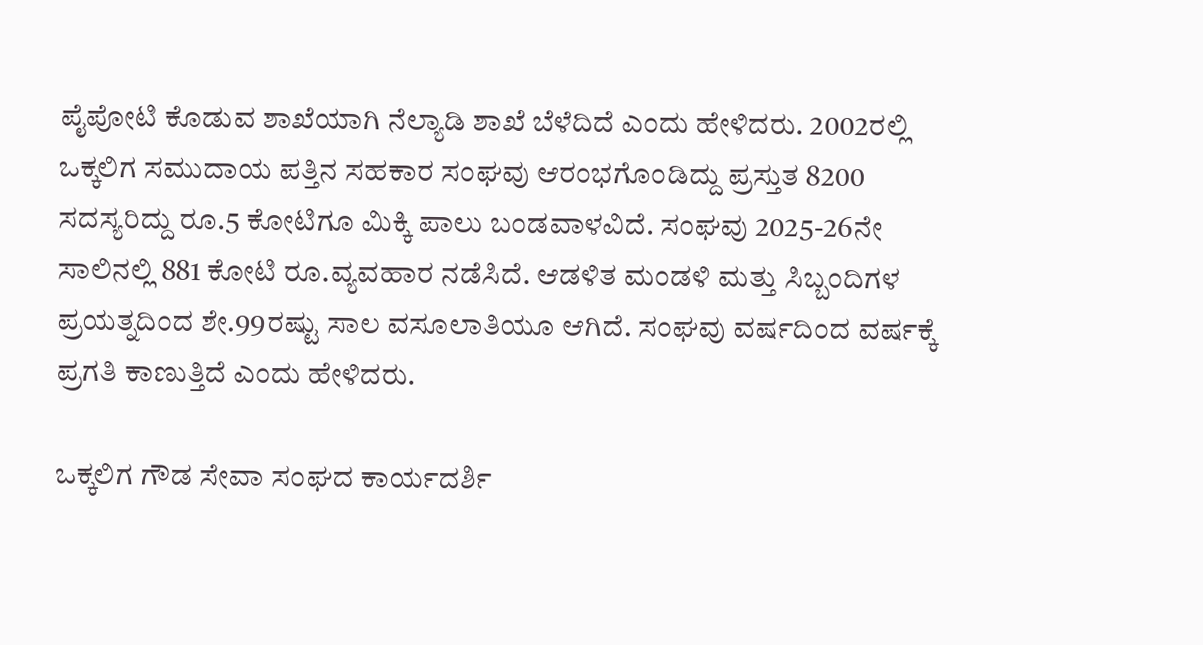ಪೈಪೋಟಿ ಕೊಡುವ ಶಾಖೆಯಾಗಿ ನೆಲ್ಯಾಡಿ ಶಾಖೆ ಬೆಳೆದಿದೆ ಎಂದು ಹೇಳಿದರು. 2002ರಲ್ಲಿ ಒಕ್ಕಲಿಗ ಸಮುದಾಯ ಪತ್ತಿನ ಸಹಕಾರ ಸಂಘವು ಆರಂಭಗೊಂಡಿದ್ದು ಪ್ರಸ್ತುತ 8200 ಸದಸ್ಯರಿದ್ದು ರೂ.5 ಕೋಟಿಗೂ ಮಿಕ್ಕಿ ಪಾಲು ಬಂಡವಾಳವಿದೆ. ಸಂಘವು 2025-26ನೇ ಸಾಲಿನಲ್ಲಿ 881 ಕೋಟಿ ರೂ.ವ್ಯವಹಾರ ನಡೆಸಿದೆ. ಆಡಳಿತ ಮಂಡಳಿ ಮತ್ತು ಸಿಬ್ಬಂದಿಗಳ ಪ್ರಯತ್ನದಿಂದ ಶೇ.99ರಷ್ಟು ಸಾಲ ವಸೂಲಾತಿಯೂ ಆಗಿದೆ. ಸಂಘವು ವರ್ಷದಿಂದ ವರ್ಷಕ್ಕೆ ಪ್ರಗತಿ ಕಾಣುತ್ತಿದೆ ಎಂದು ಹೇಳಿದರು.

ಒಕ್ಕಲಿಗ ಗೌಡ ಸೇವಾ ಸಂಘದ ಕಾರ್ಯದರ್ಶಿ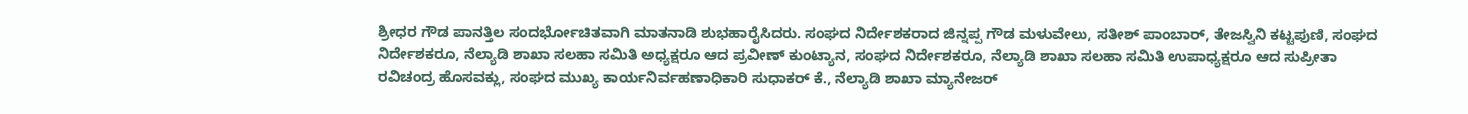ಶ್ರೀಧರ ಗೌಡ ಪಾನತ್ತಿಲ ಸಂದರ್ಭೋಚಿತವಾಗಿ ಮಾತನಾಡಿ ಶುಭಹಾರೈಸಿದರು. ಸಂಘದ ನಿರ್ದೇಶಕರಾದ ಜಿನ್ನಪ್ಪ ಗೌಡ ಮಳುವೇಲು, ಸತೀಶ್ ಪಾಂಬಾರ್, ತೇಜಸ್ವಿನಿ ಕಟ್ಟಪುಣಿ, ಸಂಘದ ನಿರ್ದೇಶಕರೂ, ನೆಲ್ಯಾಡಿ ಶಾಖಾ ಸಲಹಾ ಸಮಿತಿ ಅಧ್ಯಕ್ಷರೂ ಆದ ಪ್ರವೀಣ್ ಕುಂಟ್ಯಾನ, ಸಂಘದ ನಿರ್ದೇಶಕರೂ, ನೆಲ್ಯಾಡಿ ಶಾಖಾ ಸಲಹಾ ಸಮಿತಿ ಉಪಾಧ್ಯಕ್ಷರೂ ಆದ ಸುಪ್ರೀತಾ ರವಿಚಂದ್ರ ಹೊಸವಕ್ಲು, ಸಂಘದ ಮುಖ್ಯ ಕಾರ್ಯನಿರ್ವಹಣಾಧಿಕಾರಿ ಸುಧಾಕರ್ ಕೆ., ನೆಲ್ಯಾಡಿ ಶಾಖಾ ಮ್ಯಾನೇಜರ್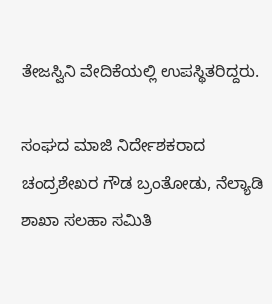ತೇಜಸ್ವಿನಿ ವೇದಿಕೆಯಲ್ಲಿ ಉಪಸ್ಥಿತರಿದ್ದರು.

ಸಂಘದ ಮಾಜಿ ನಿರ್ದೇಶಕರಾದ ಚಂದ್ರಶೇಖರ ಗೌಡ ಬ್ರಂತೋಡು, ನೆಲ್ಯಾಡಿ ಶಾಖಾ ಸಲಹಾ ಸಮಿತಿ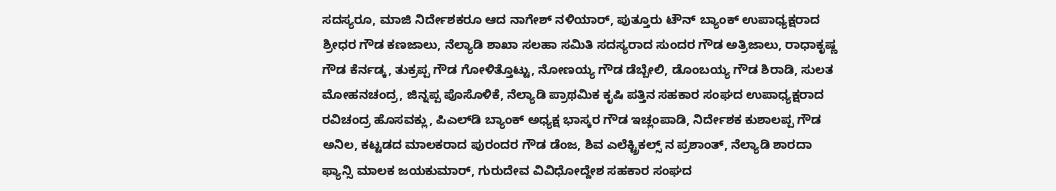ಸದಸ್ಯರೂ, ಮಾಜಿ ನಿರ್ದೇಶಕರೂ ಆದ ನಾಗೇಶ್ ನಳಿಯಾರ್, ಪುತ್ತೂರು ಟೌನ್ ಬ್ಯಾಂಕ್ ಉಪಾಧ್ಯಕ್ಷರಾದ ಶ್ರೀಧರ ಗೌಡ ಕಣಜಾಲು, ನೆಲ್ಯಾಡಿ ಶಾಖಾ ಸಲಹಾ ಸಮಿತಿ ಸದಸ್ಯರಾದ ಸುಂದರ ಗೌಡ ಅತ್ರಿಜಾಲು, ರಾಧಾಕೃಷ್ಣ ಗೌಡ ಕೆರ್ನಡ್ಕ, ತುಕ್ರಪ್ಪ ಗೌಡ ಗೋಳಿತ್ತೊಟ್ಟು, ನೋಣಯ್ಯ ಗೌಡ ಡೆಬ್ಬೇಲಿ, ಡೊಂಬಯ್ಯ ಗೌಡ ಶಿರಾಡಿ, ಸುಲತ ಮೋಹನಚಂದ್ರ, ಜಿನ್ನಪ್ಪ ಪೊಸೊಳಿಕೆ, ನೆಲ್ಯಾಡಿ ಪ್ರಾಥಮಿಕ ಕೃಷಿ ಪತ್ತಿನ ಸಹಕಾರ ಸಂಘದ ಉಪಾಧ್ಯಕ್ಷರಾದ ರವಿಚಂದ್ರ ಹೊಸವಕ್ಲು, ಪಿಎಲ್‍ಡಿ ಬ್ಯಾಂಕ್ ಅಧ್ಯಕ್ಷ ಭಾಸ್ಕರ ಗೌಡ ಇಚ್ಲಂಪಾಡಿ, ನಿರ್ದೇಶಕ ಕುಶಾಲಪ್ಪ ಗೌಡ ಅನಿಲ, ಕಟ್ಟಡದ ಮಾಲಕರಾದ ಪುರಂದರ ಗೌಡ ಡೆಂಜ, ಶಿವ ಎಲೆಕ್ಟ್ರಿಕಲ್ಸ್ ನ ಪ್ರಶಾಂತ್, ನೆಲ್ಯಾಡಿ ಶಾರದಾ ಫ್ಯಾನ್ಸಿ ಮಾಲಕ ಜಯಕುಮಾರ್, ಗುರುದೇವ ವಿವಿಧೋದ್ದೇಶ ಸಹಕಾರ ಸಂಘದ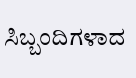ಸಿಬ್ಬಂದಿಗಳಾದ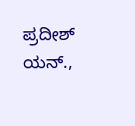ಪ್ರದೀಶ್ ಯನ್.,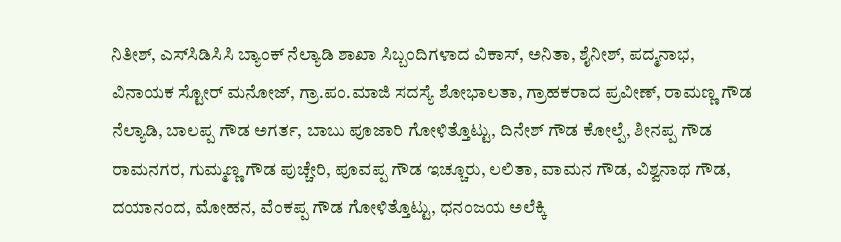ನಿತೀಶ್, ಎಸ್‍ಸಿಡಿಸಿಸಿ ಬ್ಯಾಂಕ್ ನೆಲ್ಯಾಡಿ ಶಾಖಾ ಸಿಬ್ಬಂದಿಗಳಾದ ವಿಕಾಸ್, ಅನಿತಾ, ಶೈನೀಶ್, ಪದ್ಮನಾಭ, ವಿನಾಯಕ ಸ್ಟೋರ್ ಮನೋಜ್, ಗ್ರಾ.ಪಂ.ಮಾಜಿ ಸದಸ್ಯೆ ಶೋಭಾಲತಾ, ಗ್ರಾಹಕರಾದ ಪ್ರವೀಣ್, ರಾಮಣ್ಣ ಗೌಡ ನೆಲ್ಯಾಡಿ, ಬಾಲಪ್ಪ ಗೌಡ ಅಗರ್ತ, ಬಾಬು ಪೂಜಾರಿ ಗೋಳಿತ್ತೊಟ್ಟು, ದಿನೇಶ್ ಗೌಡ ಕೋಲ್ಪೆ, ಶೀನಪ್ಪ ಗೌಡ ರಾಮನಗರ, ಗುಮ್ಮಣ್ಣ ಗೌಡ ಪುಚ್ಚೇರಿ, ಪೂವಪ್ಪ ಗೌಡ ಇಚ್ಚೂರು, ಲಲಿತಾ, ವಾಮನ ಗೌಡ, ವಿಶ್ವನಾಥ ಗೌಡ, ದಯಾನಂದ, ಮೋಹನ, ವೆಂಕಪ್ಪ ಗೌಡ ಗೋಳಿತ್ತೊಟ್ಟು, ಧನಂಜಯ ಅಲೆಕ್ಕಿ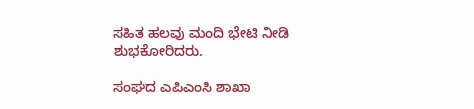ಸಹಿತ ಹಲವು ಮಂದಿ ಭೇಟಿ ನೀಡಿ ಶುಭಕೋರಿದರು.

ಸಂಘದ ಎಪಿಎಂಸಿ ಶಾಖಾ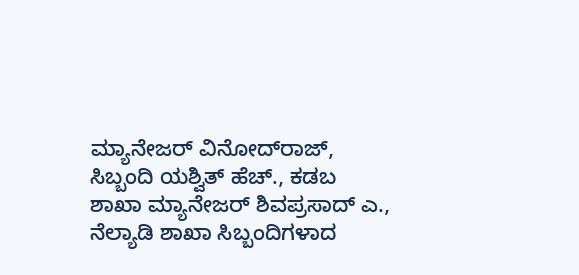ಮ್ಯಾನೇಜರ್ ವಿನೋದ್‍ರಾಜ್, ಸಿಬ್ಬಂದಿ ಯಶ್ವಿತ್ ಹೆಚ್., ಕಡಬ ಶಾಖಾ ಮ್ಯಾನೇಜರ್ ಶಿವಪ್ರಸಾದ್ ಎ., ನೆಲ್ಯಾಡಿ ಶಾಖಾ ಸಿಬ್ಬಂದಿಗಳಾದ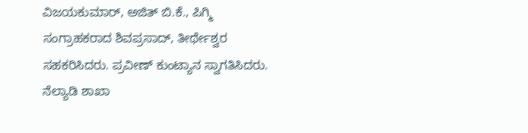ವಿಜಯಕುಮಾರ್, ಅಜಿತ್ ಬಿ.ಕೆ., ಪಿಗ್ಮಿ ಸಂಗ್ರಾಹಕರಾದ ಶಿವಪ್ರಸಾದ್, ತೀರ್ಥೇಶ್ವರ ಸಹಕರಿಸಿದರು. ಪ್ರವೀಣ್ ಕುಂಟ್ಯಾನ ಸ್ವಾಗತಿಸಿದರು. ನೆಲ್ಯಾಡಿ ಶಾಖಾ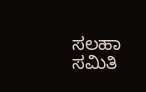ಸಲಹಾ ಸಮಿತಿ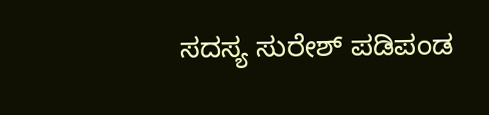ಸದಸ್ಯ ಸುರೇಶ್ ಪಡಿಪಂಡ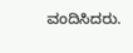ವಂದಿಸಿದರು.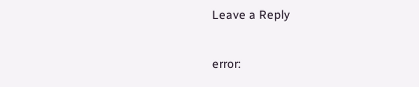Leave a Reply

error: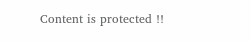Content is protected !!